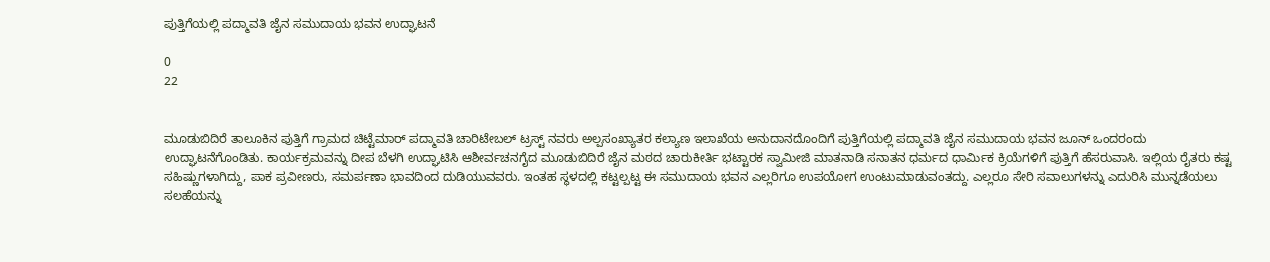ಪುತ್ತಿಗೆಯಲ್ಲಿ ಪದ್ಮಾವತಿ ಜೈನ ಸಮುದಾಯ ಭವನ ಉದ್ಘಾಟನೆ

0
22


ಮೂಡುಬಿದಿರೆ ತಾಲೂಕಿನ ಪುತ್ತಿಗೆ ಗ್ರಾಮದ ಚಿಟ್ಟೆಮಾರ್ ಪದ್ಮಾವತಿ ಚಾರಿಟೇಬಲ್ ಟ್ರಸ್ಟ್ ನವರು ಅಲ್ಪಸಂಖ್ಯಾತರ ಕಲ್ಯಾಣ ಇಲಾಖೆಯ ಅನುದಾನದೊಂದಿಗೆ ಪುತ್ತಿಗೆಯಲ್ಲಿ ಪದ್ಮಾವತಿ ಜೈನ ಸಮುದಾಯ ಭವನ ಜೂನ್ ಒಂದರಂದು ಉದ್ಘಾಟನೆಗೊಂಡಿತು. ಕಾರ್ಯಕ್ರಮವನ್ನು ದೀಪ ಬೆಳಗಿ ಉದ್ಘಾಟಿಸಿ ಆಶೀರ್ವಚನಗೈದ ಮೂಡುಬಿದಿರೆ ಜೈನ ಮಠದ ಚಾರುಕೀರ್ತಿ ಭಟ್ಟಾರಕ ಸ್ವಾಮೀಜಿ ಮಾತನಾಡಿ ಸನಾತನ ಧರ್ಮದ ಧಾರ್ಮಿಕ ಕ್ರಿಯೆಗಳಿಗೆ ಪುತ್ತಿಗೆ ಹೆಸರುವಾಸಿ. ಇಲ್ಲಿಯ ರೈತರು ಕಷ್ಟ ಸಹಿಷ್ಣುಗಳಾಗಿದ್ದು, ಪಾಕ ಪ್ರವೀಣರು, ಸಮರ್ಪಣಾ ಭಾವದಿಂದ ದುಡಿಯುವವರು. ಇಂತಹ ಸ್ಥಳದಲ್ಲಿ ಕಟ್ಟಲ್ಪಟ್ಟ ಈ ಸಮುದಾಯ ಭವನ ಎಲ್ಲರಿಗೂ ಉಪಯೋಗ ಉಂಟುಮಾಡುವಂತದ್ದು. ಎಲ್ಲರೂ ಸೇರಿ ಸವಾಲುಗಳನ್ನು ಎದುರಿಸಿ ಮುನ್ನಡೆಯಲು ಸಲಹೆಯನ್ನು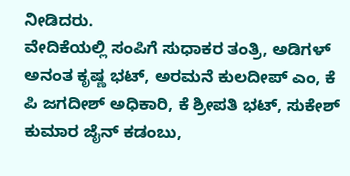ನೀಡಿದರು.
ವೇದಿಕೆಯಲ್ಲಿ ಸಂಪಿಗೆ ಸುಧಾಕರ ತಂತ್ರಿ, ಅಡಿಗಳ್ ಅನಂತ ಕೃಷ್ಣ ಭಟ್, ಅರಮನೆ ಕುಲದೀಪ್ ಎಂ, ಕೆ ಪಿ ಜಗದೀಶ್ ಅಧಿಕಾರಿ, ಕೆ ಶ್ರೀಪತಿ ಭಟ್, ಸುಕೇಶ್ ಕುಮಾರ ಜೈನ್ ಕಡಂಬು,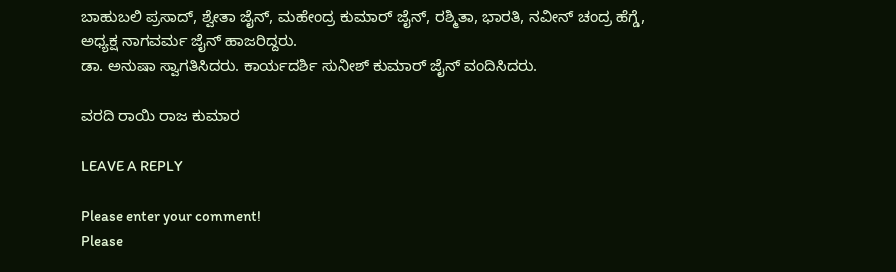ಬಾಹುಬಲಿ ಪ್ರಸಾದ್, ಶ್ವೇತಾ ಜೈನ್, ಮಹೇಂದ್ರ ಕುಮಾರ್ ಜೈನ್, ರಶ್ಮಿತಾ, ಭಾರತಿ, ನವೀನ್ ಚಂದ್ರ ಹೆಗ್ಡೆ, ಅಧ್ಯಕ್ಷ ನಾಗವರ್ಮ ಜೈನ್ ಹಾಜರಿದ್ದರು.
ಡಾ. ಅನುಷಾ ಸ್ವಾಗತಿಸಿದರು. ಕಾರ್ಯದರ್ಶಿ ಸುನೀಶ್ ಕುಮಾರ್ ಜೈನ್ ವಂದಿಸಿದರು.

ವರದಿ ರಾಯಿ ರಾಜ ಕುಮಾರ

LEAVE A REPLY

Please enter your comment!
Please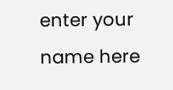enter your name here